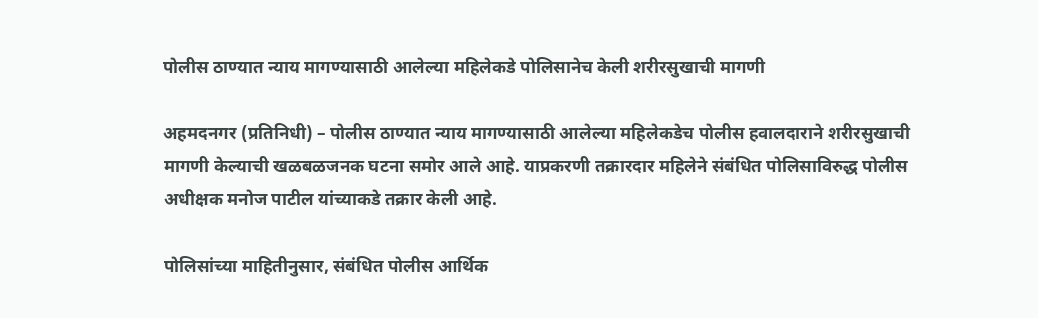पोलीस ठाण्यात न्याय मागण्यासाठी आलेल्या महिलेकडे पोलिसानेच केली शरीरसुखाची मागणी

अहमदनगर (प्रतिनिधी) – पोलीस ठाण्यात न्याय मागण्यासाठी आलेल्या महिलेकडेच पोलीस हवालदाराने शरीरसुखाची मागणी केल्याची खळबळजनक घटना समोर आले आहे. याप्रकरणी तक्रारदार महिलेने संबंधित पोलिसाविरुद्ध पोलीस अधीक्षक मनोज पाटील यांच्याकडे तक्रार केली आहे.

पोलिसांच्या माहितीनुसार, संबंधित पोलीस आर्थिक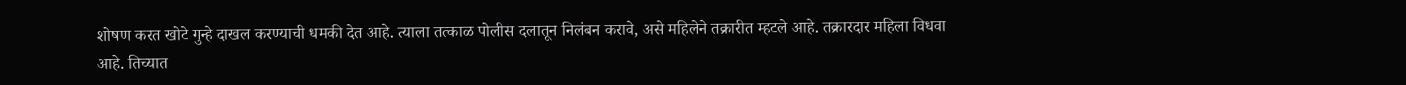शोषण करत खोटे गुन्हे दाखल करण्याची धमकी देत आहे. त्याला तत्काळ पोलीस दलातून निलंबन करावे, असे महिलेने तक्रारीत म्हटले आहे. तक्रारदार महिला विधवा आहे. तिच्यात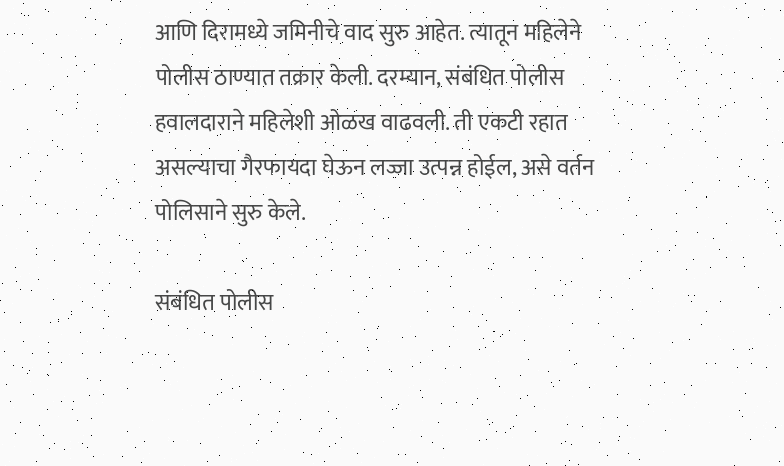आणि दिरामध्ये जमिनीचे वाद सुरु आहेत. त्यातून महिलेने पोलीस ठाण्यात तक्रार केली. दरम्यान, संबंधित पोलीस हवालदाराने महिलेशी ओळख वाढवली. ती एकटी रहात असल्याचा गैरफायदा घेऊन लज्जा उत्पन्न होईल, असे वर्तन पोलिसाने सुरु केले.

संबंधित पोलीस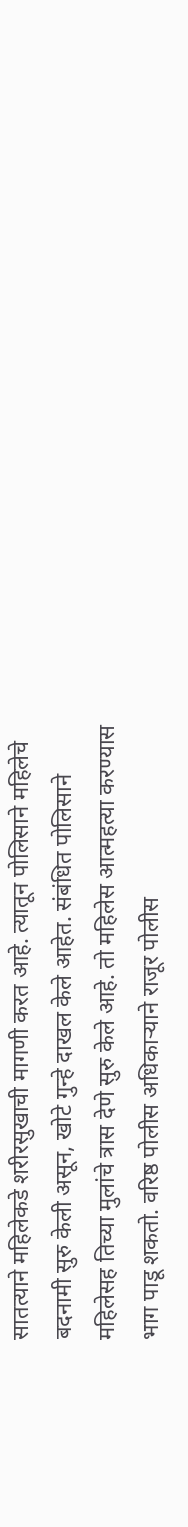सातत्याने महिलेकडे शरीरसुखाची मागणी करत आहे. त्यातून पोलिसाने महिलेचे बदनामी सुरु केली असून, खोटे गुन्हे दाखल केले आहेत. संबंधित पोलिसाने महिलेसह तिच्या मुलांचे त्रास देणे सुरु केले आहे. तो महिलेस आत्महत्या करण्यास भाग पाडू शकतो. वरिष्ठ पोलीस अधिकार्‍याने राजूर पोलीस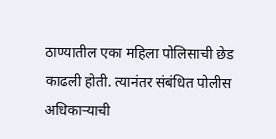ठाण्यातील एका महिला पोलिसाची छेड काढली होती. त्यानंतर संबंधित पोलीस अधिकार्‍याची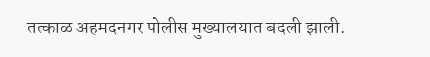तत्काळ अहमदनगर पोलीस मुख्यालयात बदली झाली.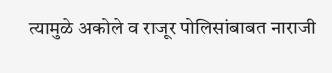त्यामुळे अकोले व राजूर पोलिसांबाबत नाराजी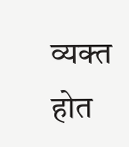व्यक्त होत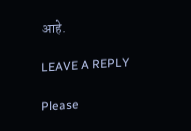आहे.

LEAVE A REPLY

Please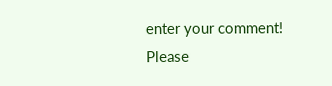enter your comment!
Please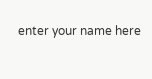enter your name here